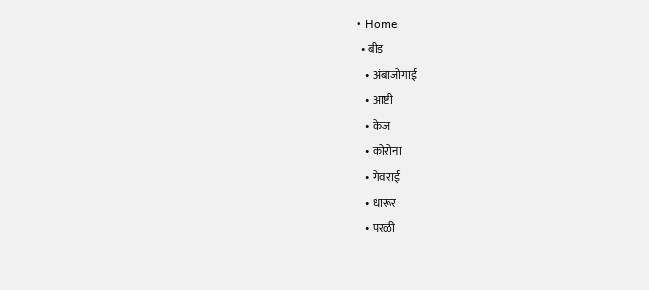• Home
  • बीड
    • अंबाजोगाई
    • आष्टी
    • केज
    • कोरोना
    • गेवराई
    • धारूर
    • परळी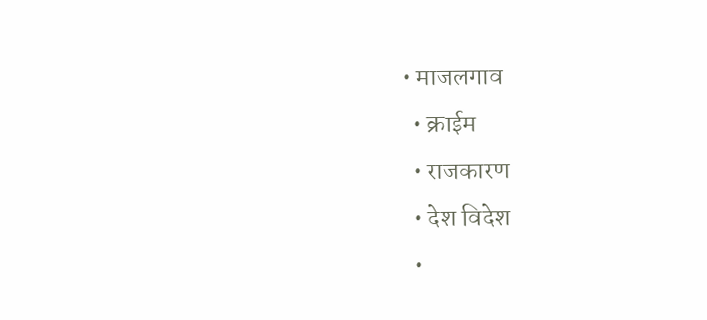• माजलगाव
  • क्राईम
  • राजकारण
  • देश विदेश
  •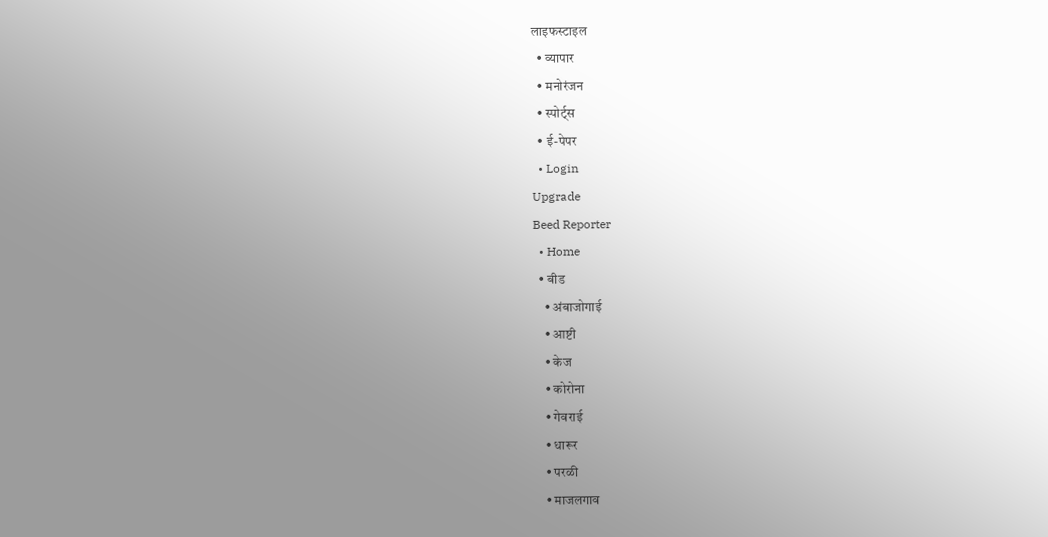लाइफस्टाइल
  • व्यापार
  • मनोरंजन
  • स्पोर्ट्स
  • ई-पेपर
  • Login
Upgrade
Beed Reporter
  • Home
  • बीड
    • अंबाजोगाई
    • आष्टी
    • केज
    • कोरोना
    • गेवराई
    • धारूर
    • परळी
    • माजलगाव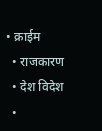• क्राईम
  • राजकारण
  • देश विदेश
  •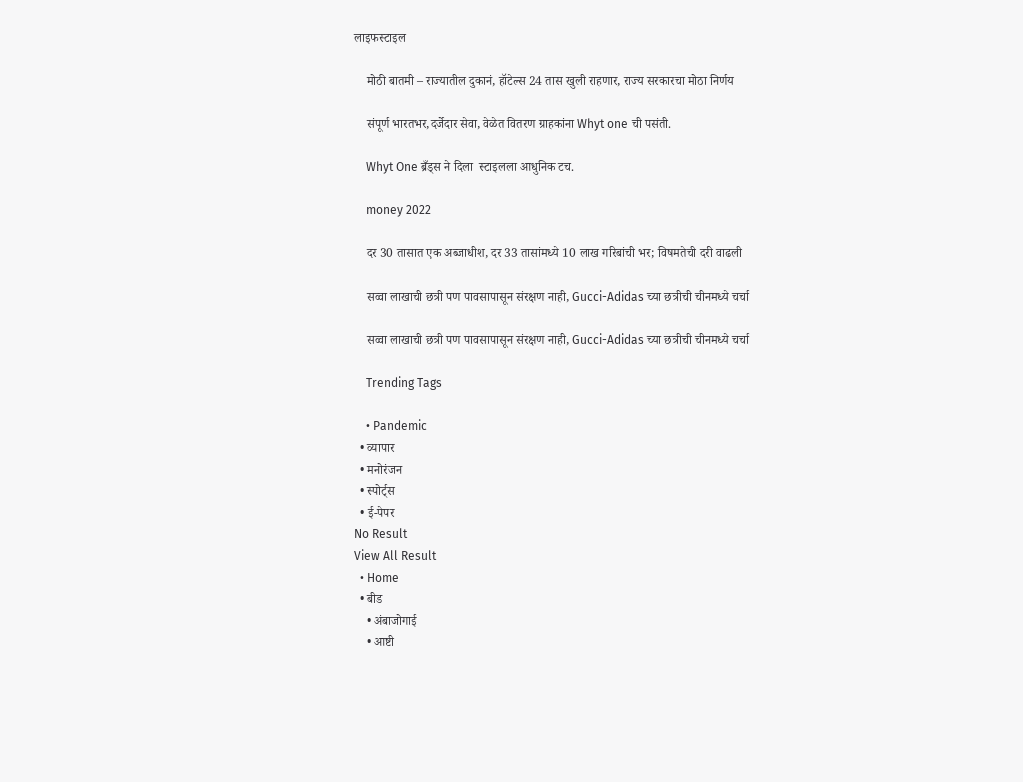लाइफस्टाइल

    मोठी बातमी – राज्यातील दुकानं, हॉटेल्स 24 तास खुली राहणार, राज्य सरकारचा मोठा निर्णय

    संपूर्ण भारतभर,दर्जेदार सेवा, वेळेत वितरण ग्राहकांना Whyt one ची पसंती.

    Whyt One ब्रँड्स ने दिला  स्टाइलला आधुनिक टच.

    money 2022

    दर 30 तासात एक अब्जाधीश, दर 33 तासांमध्ये 10 लाख गरिबांची भर; विषमतेची दरी वाढली

    सव्वा लाखाची छत्री पण पावसापासून संरक्षण नाही, Gucci-Adidas च्या छत्रीची चीनमध्ये चर्चा

    सव्वा लाखाची छत्री पण पावसापासून संरक्षण नाही, Gucci-Adidas च्या छत्रीची चीनमध्ये चर्चा

    Trending Tags

    • Pandemic
  • व्यापार
  • मनोरंजन
  • स्पोर्ट्स
  • ई-पेपर
No Result
View All Result
  • Home
  • बीड
    • अंबाजोगाई
    • आष्टी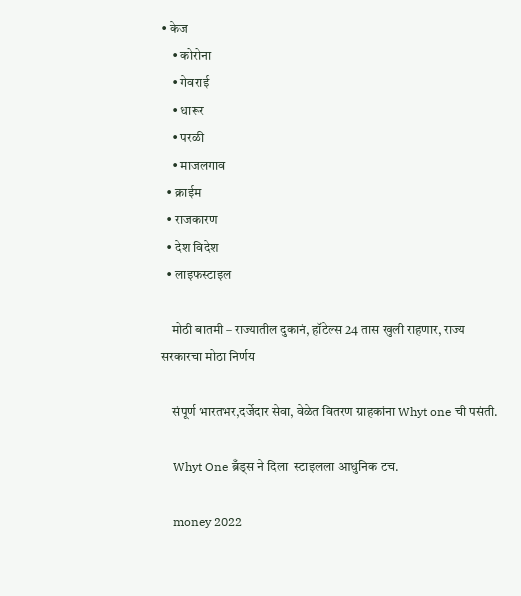• केज
    • कोरोना
    • गेवराई
    • धारूर
    • परळी
    • माजलगाव
  • क्राईम
  • राजकारण
  • देश विदेश
  • लाइफस्टाइल

    मोठी बातमी – राज्यातील दुकानं, हॉटेल्स 24 तास खुली राहणार, राज्य सरकारचा मोठा निर्णय

    संपूर्ण भारतभर,दर्जेदार सेवा, वेळेत वितरण ग्राहकांना Whyt one ची पसंती.

    Whyt One ब्रँड्स ने दिला  स्टाइलला आधुनिक टच.

    money 2022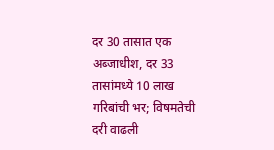दर 30 तासात एक अब्जाधीश, दर 33 तासांमध्ये 10 लाख गरिबांची भर; विषमतेची दरी वाढली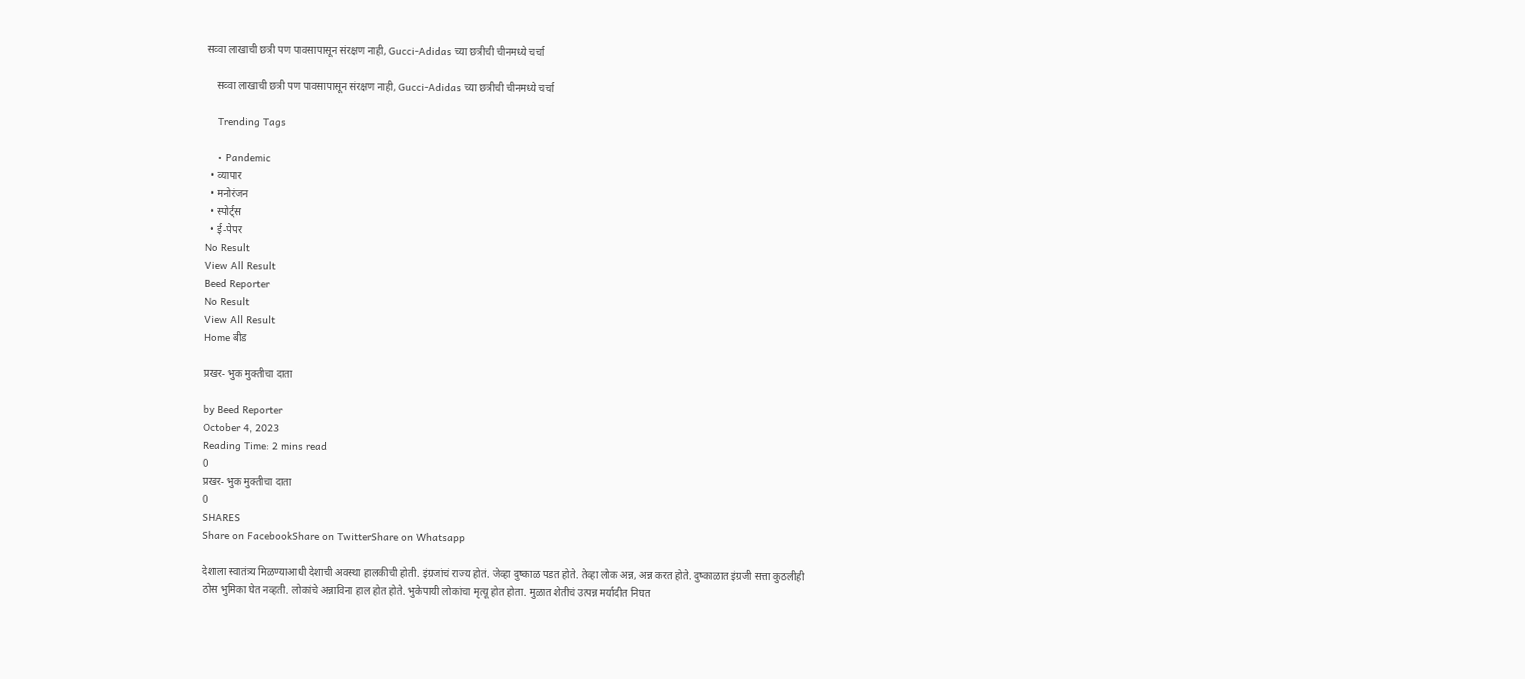सव्वा लाखाची छत्री पण पावसापासून संरक्षण नाही, Gucci-Adidas च्या छत्रीची चीनमध्ये चर्चा

    सव्वा लाखाची छत्री पण पावसापासून संरक्षण नाही, Gucci-Adidas च्या छत्रीची चीनमध्ये चर्चा

    Trending Tags

    • Pandemic
  • व्यापार
  • मनोरंजन
  • स्पोर्ट्स
  • ई-पेपर
No Result
View All Result
Beed Reporter
No Result
View All Result
Home बीड

प्रखर- भुक मुक्तीचा दाता

by Beed Reporter
October 4, 2023
Reading Time: 2 mins read
0
प्रखर- भुक मुक्तीचा दाता
0
SHARES
Share on FacebookShare on TwitterShare on Whatsapp

देशाला स्वातंत्र्य मिळण्याआधी देशाची अवस्था हालकीची होती. इंग्रजांचं राज्य होतं. जेव्हा दुष्काळ पडत होते. तेव्हा लोक अन्न, अन्न करत होते. दुष्काळात इंग्रजी सत्ता कुठलीही ठोस भुमिका घेत नव्हती. लोकांचे अन्नाविना हाल होत होते. भुकेपायी लोकांचा मृत्यू होत होता. मुळात शेतीचं उत्पन्न मर्यादीत निघत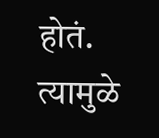होतं. त्यामुळे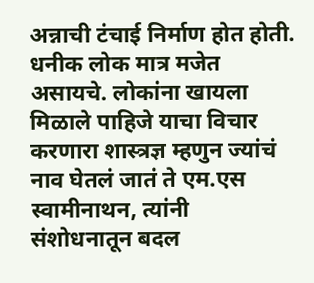अन्नाची टंचाई निर्माण होत होती. धनीक लोक मात्र मजेत असायचे. लोकांना खायला मिळाले पाहिजे याचा विचार करणारा शास्त्रज्ञ म्हणुन ज्यांचं नाव घेतलं जातं ते एम.एस स्वामीनाथन, त्यांनी संशोधनातून बदल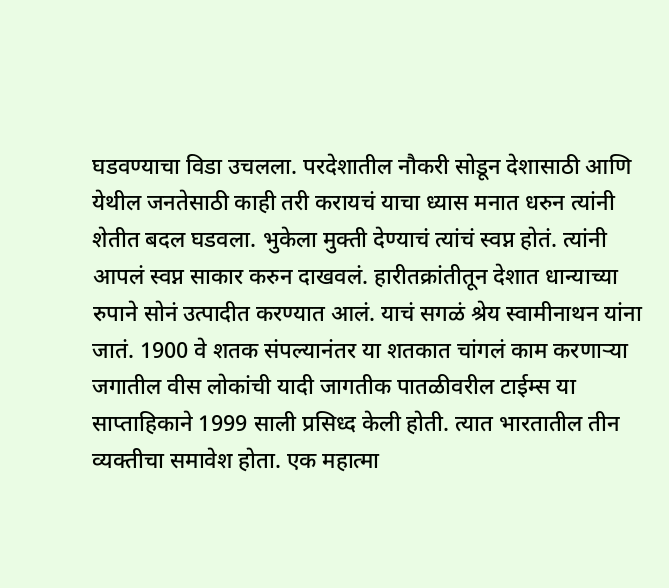घडवण्याचा विडा उचलला. परदेशातील नौकरी सोडून देशासाठी आणि येथील जनतेसाठी काही तरी करायचं याचा ध्यास मनात धरुन त्यांनी शेतीत बदल घडवला. भुकेला मुक्ती देण्याचं त्यांचं स्वप्न होतं. त्यांनी आपलं स्वप्न साकार करुन दाखवलं. हारीतक्रांतीतून देशात धान्याच्या रुपाने सोनं उत्पादीत करण्यात आलं. याचं सगळं श्रेय स्वामीनाथन यांना जातं. 1900 वे शतक संपल्यानंतर या शतकात चांगलं काम करणार्‍या जगातील वीस लोकांची यादी जागतीक पातळीवरील टाईम्स या साप्ताहिकाने 1999 साली प्रसिध्द केली होती. त्यात भारतातील तीन व्यक्तीचा समावेश होता. एक महात्मा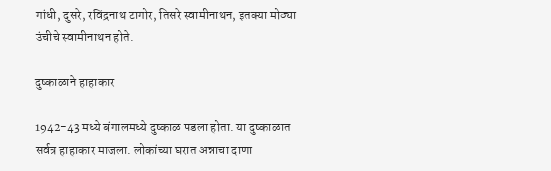गांधी, दुसरे, रविंद्रनाथ टागोर, तिसरे स्वामीनाथन, इतक्या मोठ्या उंचीचे स्वामीनाथन होते.

दुष्काळाने हाहाकार

1942-43 मध्ये बंगालमध्ये दुष्काळ पडला होता. या दुष्काळात सर्वत्र हाहाकार माजला. लोकांच्या घरात अन्नाचा दाणा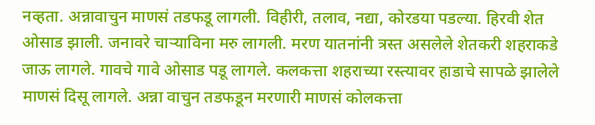नव्हता. अन्नावाचुन माणसं तडफडू लागली. विहीरी, तलाव, नद्या, कोरडया पडल्या. हिरवी शेत ओसाड झाली. जनावरे चार्‍याविना मरु लागली. मरण यातनांनी त्रस्त असलेले शेतकरी शहराकडे जाऊ लागले. गावचे गावे ओसाड पडू लागले. कलकत्ता शहराच्या रस्त्यावर हाडाचे सापळे झालेले माणसं दिसू लागले. अन्ना वाचुन तडफडून मरणारी माणसं कोलकत्ता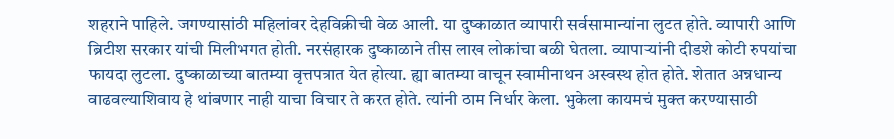शहराने पाहिले. जगण्यासांठी महिलांवर देहविक्रीची वेळ आली. या दुष्काळात व्यापारी सर्वसामान्यांना लुटत होते. व्यापारी आणि ब्रिटीश सरकार यांची मिलीभगत होती. नरसंहारक दुष्काळाने तीस लाख लोकांचा बळी घेतला. व्यापार्‍यांनी दीडशे कोटी रुपयांचा फायदा लुटला. दुष्काळाच्या बातम्या वृत्तपत्रात येत होत्या. ह्या बातम्या वाचून स्वामीनाथन अस्वस्थ होत होते. शेतात अन्नधान्य वाढवल्याशिवाय हे थांबणार नाही याचा विचार ते करत होते. त्यांनी ठाम निर्धार केला. भुकेला कायमचं मुक्त करण्यासाठी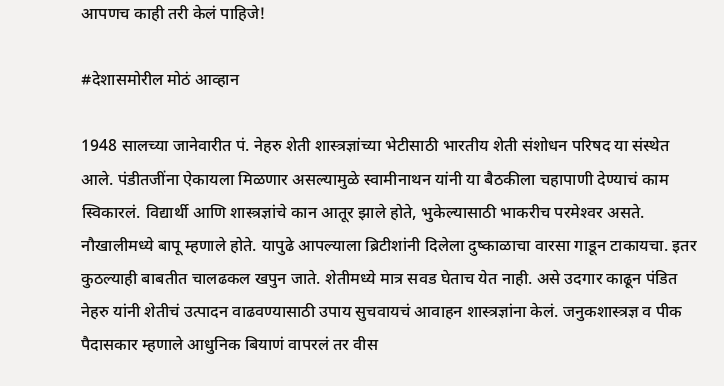आपणच काही तरी केलं पाहिजे!

#देशासमोरील मोठं आव्हान

1948 सालच्या जानेवारीत पं. नेहरु शेती शास्त्रज्ञांच्या भेटीसाठी भारतीय शेती संशोधन परिषद या संस्थेत आले. पंडीतजींना ऐकायला मिळणार असल्यामुळे स्वामीनाथन यांनी या बैठकीला चहापाणी देण्याचं काम स्विकारलं. विद्यार्थी आणि शास्त्रज्ञांचे कान आतूर झाले होते, भुकेल्यासाठी भाकरीच परमेश्‍वर असते. नौखालीमध्ये बापू म्हणाले होते. यापुढे आपल्याला ब्रिटीशांनी दिलेला दुष्काळाचा वारसा गाडून टाकायचा. इतर कुठल्याही बाबतीत चालढकल खपुन जाते. शेतीमध्ये मात्र सवड घेताच येत नाही. असे उदगार काढून पंडित नेहरु यांनी शेतीचं उत्पादन वाढवण्यासाठी उपाय सुचवायचं आवाहन शास्त्रज्ञांना केलं. जनुकशास्त्रज्ञ व पीक पैदासकार म्हणाले आधुनिक बियाणं वापरलं तर वीस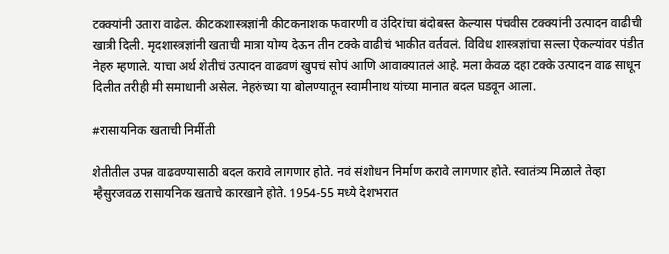टक्क्यांनी उतारा वाढेल. कीटकशास्त्रज्ञांनी कीटकनाशक फवारणी व उंदिरांचा बंदोबस्त केल्यास पंचवीस टक्क्यांनी उत्पादन वाढीची खात्री दिली. मृदशास्त्रज्ञांनी खताची मात्रा योग्य देऊन तीन टक्के वाढीचं भाकीत वर्तवलं. विविध शास्त्रज्ञांचा सल्ला ऐकल्यांवर पंडीत नेहरु म्हणाले. याचा अर्थ शेतीचं उत्पादन वाढवणं खुपचं सोपं आणि आवाक्यातलं आहे. मला केवळ दहा टक्के उत्पादन वाढ साधून दिलीत तरीही मी समाधानी असेल. नेहरुंच्या या बोलण्यातून स्वामीनाथ यांच्या मानात बदल घडवून आला.

#रासायनिक खताची निर्मीती

शेतीतील उपन्न वाढवण्यासाठी बदल करावे लागणार होते. नवं संशोधन निर्माण करावे लागणार होते. स्वातंत्र्य मिळाले तेव्हा म्हैसुरजवळ रासायनिक खताचे कारखाने होते. 1954-55 मध्ये देशभरात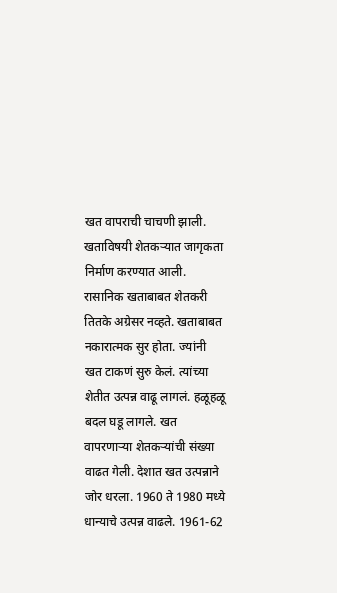खत वापराची चाचणी झाली. खताविषयी शेतकर्‍यात जागृकता निर्माण करण्यात आली. रासानिक खताबाबत शेतकरी तितके अग्रेसर नव्हते. खताबाबत नकारात्मक सुर होता. ज्यांनी खत टाकणं सुरु केलं. त्यांच्या शेतीत उत्पन्न वाढू लागलं. हळूहळू बदल घडू लागले. खत वापरणार्‍या शेतकर्‍यांची संख्या वाढत गेली. देशात खत उत्पन्नाने जोर धरला. 1960 ते 1980 मध्ये धान्याचे उत्पन्न वाढले. 1961-62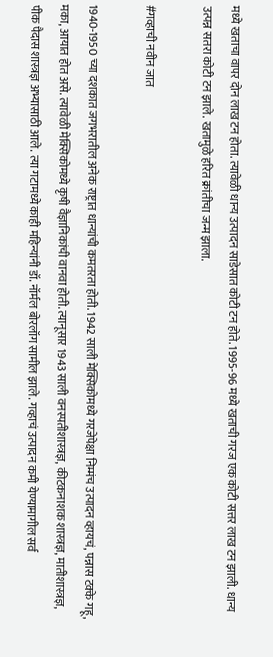मध्ये खताचा वापर दोन लाख टन होता. त्यावेळी धान्य उत्पादन साडेसात कोटी टन होते. 1995-96 मध्ये खताची गरज एक कोटी सत्तर लाख टन झाली. धान्य उत्पन्न सतरा कोटी टन झाले. खतामुळे हरित क्रांतीचा जन्म झाला.

#गव्हाची नवीन जात

1940-1950 च्या दशकात जगभरातील अनेक राष्ट्रात धान्यांची कमतरता होती. 1942 साली मेक्सिकोमध्ये गरजेपेक्षा निम्मंच उत्पादन व्हायचं, पन्नास टक्के गहू, मका, आयात होत असे. त्यावेळी मेक्सिकोमध्ये कृषी वैज्ञानिकांची वानवा होती. त्यानूसार 1943 साली वनस्पतीशास्त्रज्ञ, कीटकनाशक शास्त्रज्ञ, मातीशास्त्रज्ञ, पीक पैदास शास्त्रज्ञ अभ्यासाठी आले. त्या गटामध्ये काही महिन्यांनी डॉ. नॉर्मल बोरलॉग सामील झाले. गव्हाचं उत्पादन कमी येण्यामागील सर्व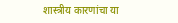शास्त्रीय कारणांचा या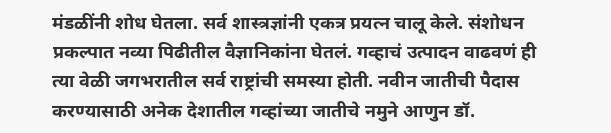मंडळींनी शोध घेतला. सर्व शास्त्रज्ञांनी एकत्र प्रयत्न चालू केले. संशोधन प्रकल्पात नव्या पिढीतील वैज्ञानिकांना घेतलं. गव्हाचं उत्पादन वाढवणं ही त्या वेळी जगभरातील सर्व राष्ट्रांची समस्या होती. नवीन जातीची पैदास करण्यासाठी अनेक देशातील गव्हांच्या जातीचे नमुने आणुन डॉ.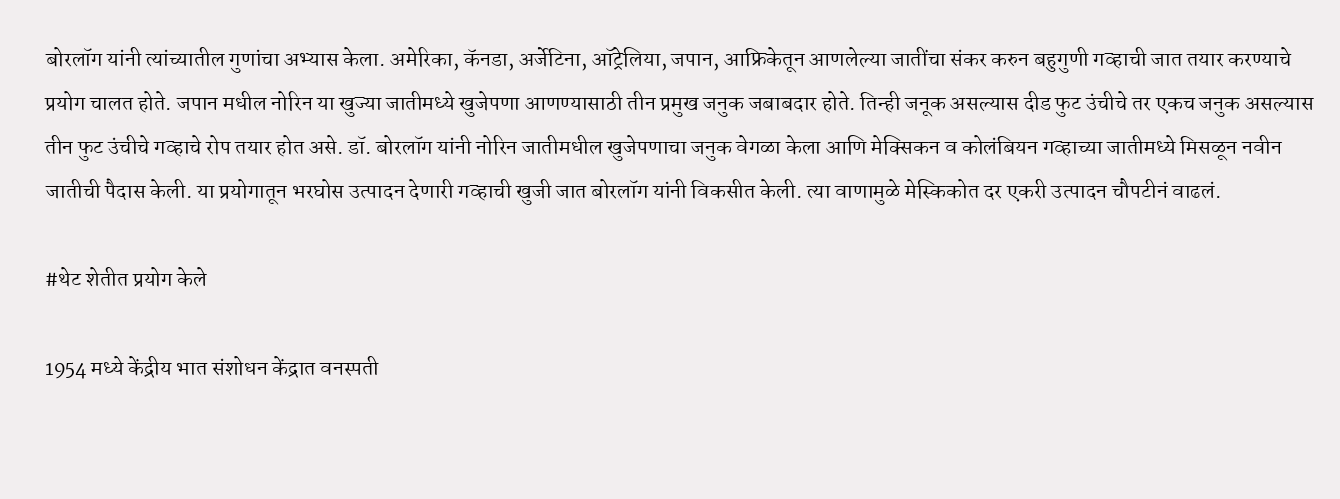बोरलॉग यांनी त्यांच्यातील गुणांचा अभ्यास केला. अमेरिका, कॅनडा, अर्जेटिना, ऑट्रेलिया, जपान, आफ्रिकेतून आणलेल्या जातींचा संकर करुन बहुगुणी गव्हाची जात तयार करण्याचे प्रयोग चालत होते. जपान मधील नोरिन या खुज्या जातीमध्ये खुजेपणा आणण्यासाठी तीन प्रमुख जनुक जबाबदार होते. तिन्ही जनूक असल्यास दीड फुट उंचीचे तर एकच जनुक असल्यास तीन फुट उंचीचे गव्हाचे रोप तयार होत असे. डॉ. बोरलॉग यांनी नोरिन जातीमधील खुजेपणाचा जनुक वेगळा केला आणि मेक्सिकन व कोलंबियन गव्हाच्या जातीमध्ये मिसळून नवीन जातीची पैदास केली. या प्रयोगातून भरघोस उत्पादन देणारी गव्हाची खुजी जात बोरलॉग यांनी विकसीत केली. त्या वाणामुळे मेस्किकोत दर एकरी उत्पादन चौपटीनं वाढलं.

#थेट शेतीत प्रयोग केले

1954 मध्ये केंद्रीय भात संशोधन केंद्रात वनस्पती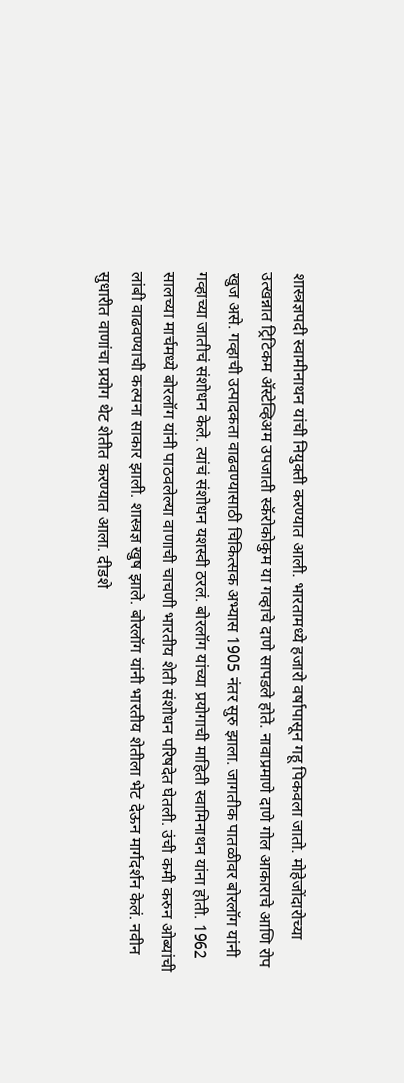शास्त्रज्ञपदी स्वामीनाथन यांची नियुक्ती करण्यात आली. भारतामध्ये हजारो वर्षापासून गहू पिकवला जातो. मोहेजोंदारोच्या उत्खन्नात ट्रिटिकम अ‍ॅस्टेव्हिअम उपजाती स्कॅरोकोकुम या गव्हाचे दाणे सापडले होते. नावाप्रमाणे दाणे गोल आकाराचे आणि रोप खुज असे. गव्हाची उत्पादकता वाढवण्यासाठी चिकित्सक अभ्यास 1905 नंतर सुरु झाला. जागतीक पातळीवर बोरलॉग यांनी गव्हाच्या जातीचं संशोधन केले. त्यांचं संशोधन यशस्वी ठरलं. बोरलॉग यांच्या प्रयोगाची माहिती स्वामिनाथन यांना होती. 1962 सालच्या मार्चमध्ये बोरलॉग यांनी पाठवलेल्या वाणाची चाचणी भारतीय शेती संशोधन परिषदेत घेतली. उंची कमी करुन ओब्यांची लांबी वाढवण्याची कल्पना साकार झाली. शास्त्रज्ञ खुष झाले. बोरलॉग यांनी भारतीय शेतीला भेट देऊन मार्गदर्शन केलं. नवीन सुधारीत वाणांचा प्रयोग थेट शेतीत करण्यात आला. दीडशे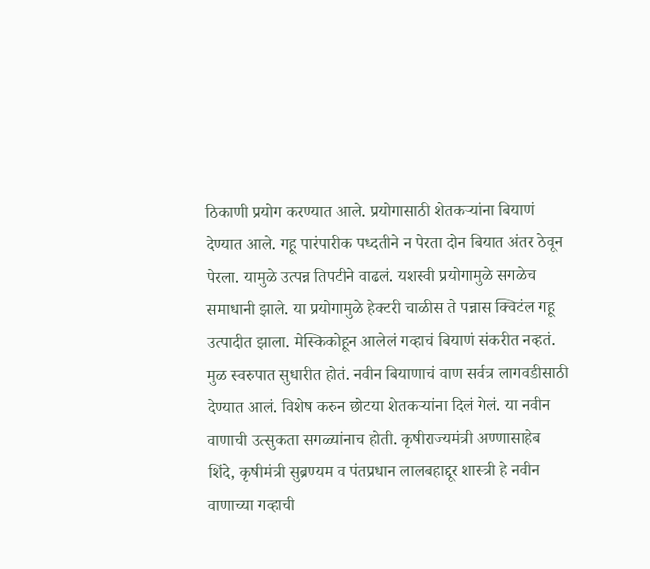ठिकाणी प्रयोग करण्यात आले. प्रयोगासाठी शेतकर्‍यांना बियाणं देण्यात आले. गहू पारंपारीक पध्दतीने न पेरता दोन बियात अंतर ठेवून पेरला. यामुळे उत्पन्न तिपटीने वाढलं. यशस्वी प्रयोगामुळे सगळेच समाधानी झाले. या प्रयोगामुळे हेक्टरी चाळीस ते पन्नास क्विटंल गहू उत्पादीत झाला. मेस्किकोहून आलेलं गव्हाचं बियाणं संकरीत नव्हतं. मुळ स्वरुपात सुधारीत होतं. नवीन बियाणाचं वाण सर्वत्र लागवडीसाठी देण्यात आलं. विशेष करुन छोटया शेतकर्‍यांना दिलं गेलं. या नवीन वाणाची उत्सुकता सगळ्यांनाच होती. कृषीराज्यमंत्री अण्णासाहेब शिंदे, कृषीमंत्री सुब्रण्यम व पंतप्रधान लालबहाद्दूर शास्त्री हे नवीन वाणाच्या गव्हाची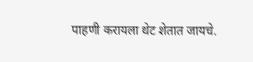पाहणी करायला थेट शेतात जायचे.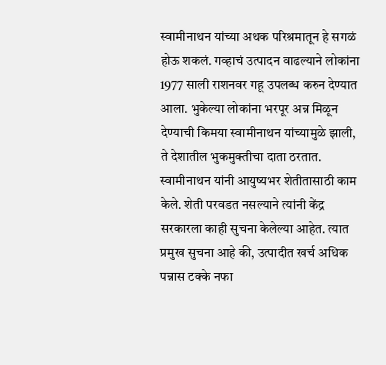स्वामीनाथन यांच्या अथक परिश्रमातून हे सगळं होऊ शकलं. गव्हाचं उत्पादन वाढल्याने लोकांना 1977 साली राशनवर गहू उपलब्ध करुन देण्यात आला. भुकेल्या लोकांना भरपूर अन्न मिळून देण्याची किमया स्वामीनाथन यांच्यामुळे झाली, ते देशातील भुकमुक्तीचा दाता ठरतात. स्वामीनाथन यांनी आयुष्यभर शेतीतासाठी काम केले. शेती परवडत नसल्याने त्यांनी केंद्र सरकारला काही सुचना केलेल्या आहेत. त्यात प्रमुख सुचना आहे की, उत्पादीत खर्च अधिक पन्नास टक्के नफा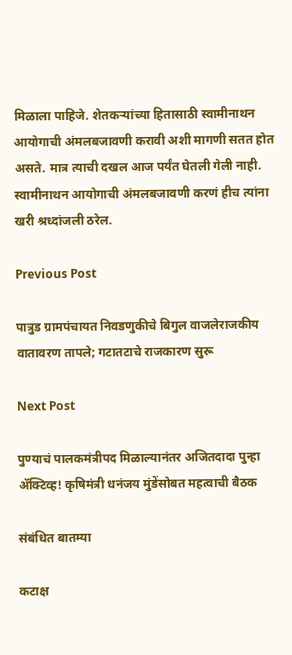मिळाला पाहिजे. शेतकर्‍यांच्या हितासाठी स्वामीनाथन आयोगाची अंमलबजावणी करावी अशी मागणी सतत होत असते. मात्र त्याची दखल आज पर्यंत घेतली गेली नाही. स्वामीनाथन आयोगाची अंमलबजावणी करणं हीच त्यांना खरी श्रध्दांजली ठरेल.

Previous Post

पात्रुड ग्रामपंचायत निवडणुकीचे बिगुल वाजलेराजकीय वातावरण तापले; गटातटाचे राजकारण सुरू

Next Post

पुण्याचं पालकमंत्रीपद मिळाल्यानंतर अजितदादा पुन्हा अ‍ॅक्टिव्ह! कृषिमंत्री धनंजय मुंडेंसोबत महत्वाची बैठक

संबंधित बातम्या

कटाक्ष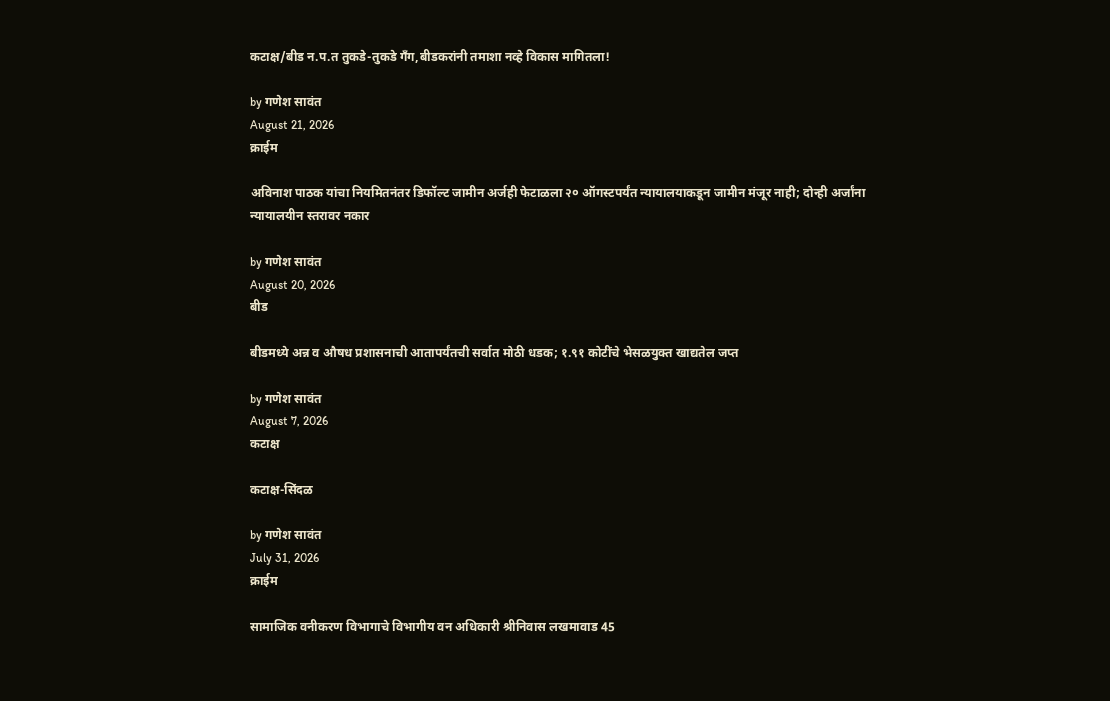कटाक्ष/बीड न.प.त तुकडे-तुकडे गँग,बीडकरांनी तमाशा नव्हे विकास मागितला!

by गणेश सावंत
August 21, 2026
क्राईम

अविनाश पाठक यांचा नियमितनंतर डिफॉल्ट जामीन अर्जही फेटाळला २० ऑगस्टपर्यंत न्यायालयाकडून जामीन मंजूर नाही; दोन्ही अर्जांना न्यायालयीन स्तरावर नकार

by गणेश सावंत
August 20, 2026
बीड

बीडमध्ये अन्न व औषध प्रशासनाची आतापर्यंतची सर्वात मोठी धडक; १.९१ कोटींचे भेसळयुक्त खाद्यतेल जप्त

by गणेश सावंत
August 7, 2026
कटाक्ष

कटाक्ष-सिंदळ

by गणेश सावंत
July 31, 2026
क्राईम

सामाजिक वनीकरण विभागाचे विभागीय वन अधिकारी श्रीनिवास लखमावाड 45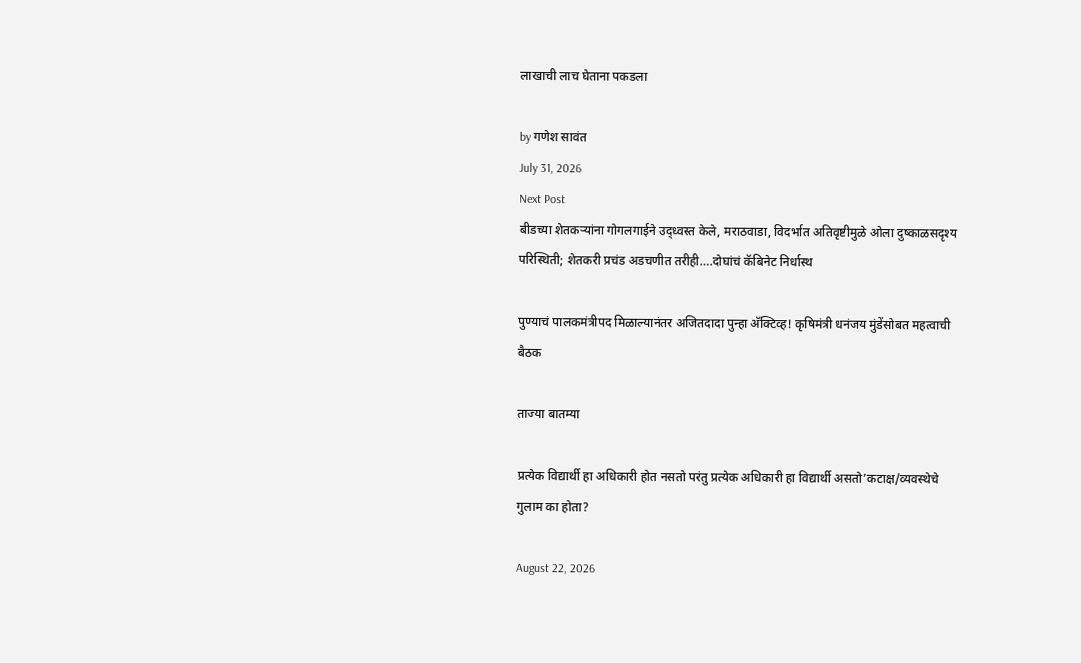लाखाची लाच घेताना पकडला

by गणेश सावंत
July 31, 2026
Next Post
बीडच्या शेतकर्‍यांना गोगलगाईने उद्ध्वस्त केले, मराठवाडा, विदर्भात अतिवृष्टीमुळे ओला दुष्काळसदृश्य परिस्थिती; शेतकरी प्रचंड अडचणीत तरीही….दोघांचं कॅबिनेट निर्धास्थ

पुण्याचं पालकमंत्रीपद मिळाल्यानंतर अजितदादा पुन्हा अ‍ॅक्टिव्ह! कृषिमंत्री धनंजय मुंडेंसोबत महत्वाची बैठक

ताज्या बातम्या

प्रत्येक विद्यार्थी हा अधिकारी होत नसतो परंतु प्रत्येक अधिकारी हा विद्यार्थी असतो’कटाक्ष/व्यवस्थेचे गुलाम का होता?

August 22, 2026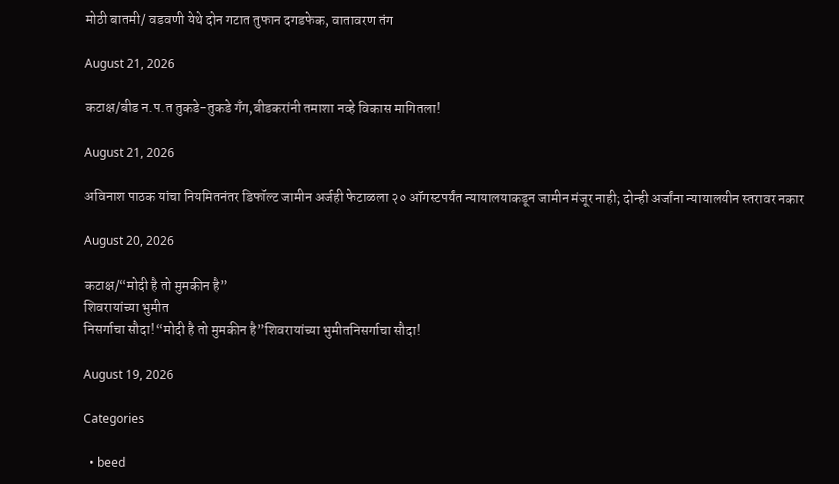मोठी बातमी/ वडवणी येथे दोन गटात तुफान दगडफेक, वातावरण तंग

August 21, 2026

कटाक्ष/बीड न.प.त तुकडे-तुकडे गँग,बीडकरांनी तमाशा नव्हे विकास मागितला!

August 21, 2026

अविनाश पाठक यांचा नियमितनंतर डिफॉल्ट जामीन अर्जही फेटाळला २० ऑगस्टपर्यंत न्यायालयाकडून जामीन मंजूर नाही; दोन्ही अर्जांना न्यायालयीन स्तरावर नकार

August 20, 2026

कटाक्ष/“मोदी है तो मुमकीन है”
शिवरायांच्या भुमीत
निसर्गाचा सौदा!“मोदी है तो मुमकीन है”शिवरायांच्या भुमीतनिसर्गाचा सौदा!

August 19, 2026

Categories

  • beed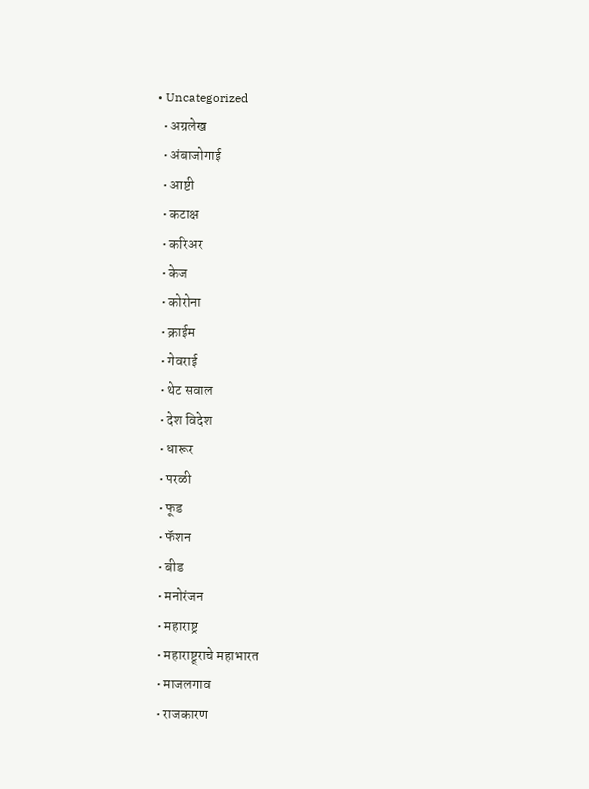• Uncategorized
  • अग्रलेख
  • अंबाजोगाई
  • आष्टी
  • कटाक्ष
  • करिअर
  • केज
  • कोरोना
  • क्राईम
  • गेवराई
  • थेट सवाल
  • देश विदेश
  • धारूर
  • परळी
  • फूड
  • फॅशन
  • बीड
  • मनोरंजन
  • महाराष्ट्र
  • महाराष्ट्र्राचे महाभारत
  • माजलगाव
  • राजकारण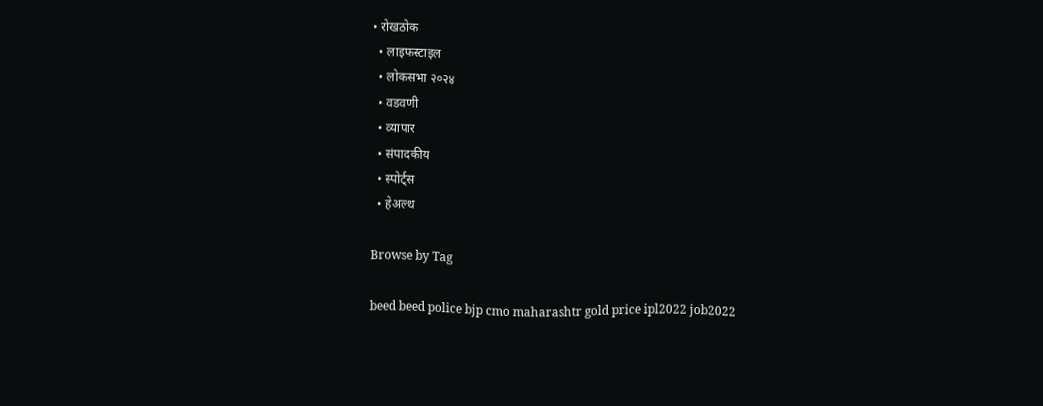• रोखठोक
  • लाइफस्टाइल
  • लोकसभा २०२४
  • वडवणी
  • व्यापार
  • संपादकीय
  • स्पोर्ट्स
  • हेअल्थ

Browse by Tag

beed beed police bjp cmo maharashtr gold price ipl2022 job2022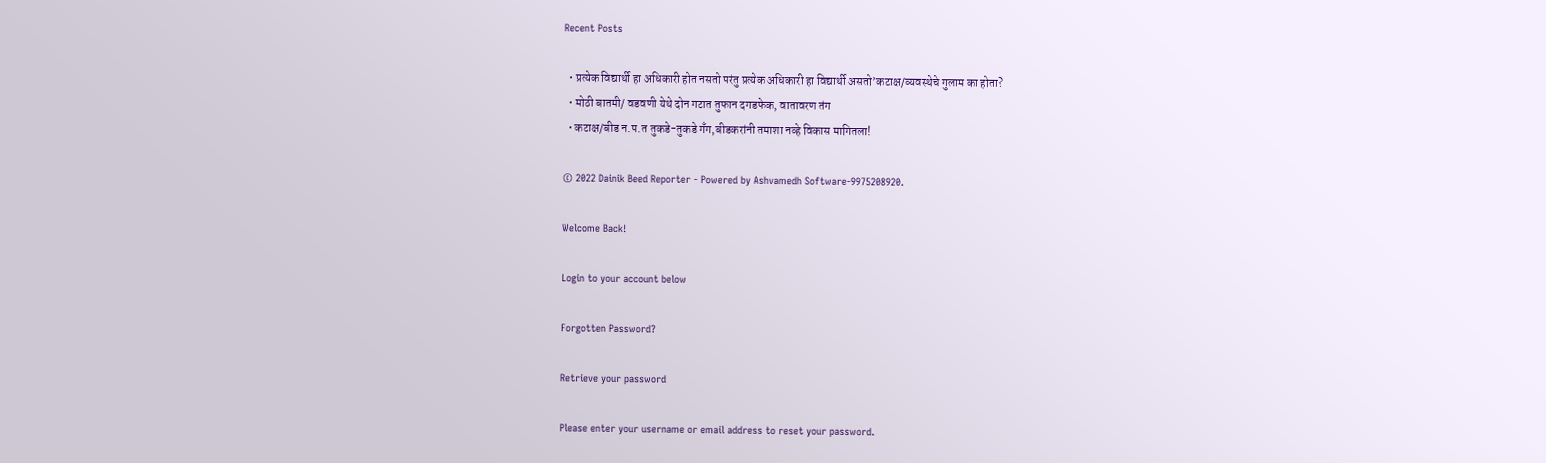Recent Posts

  • प्रत्येक विद्यार्थी हा अधिकारी होत नसतो परंतु प्रत्येक अधिकारी हा विद्यार्थी असतो’कटाक्ष/व्यवस्थेचे गुलाम का होता?
  • मोठी बातमी/ वडवणी येथे दोन गटात तुफान दगडफेक, वातावरण तंग
  • कटाक्ष/बीड न.प.त तुकडे-तुकडे गँग,बीडकरांनी तमाशा नव्हे विकास मागितला!

© 2022 Dainik Beed Reporter - Powered by Ashvamedh Software-9975208920.

Welcome Back!

Login to your account below

Forgotten Password?

Retrieve your password

Please enter your username or email address to reset your password.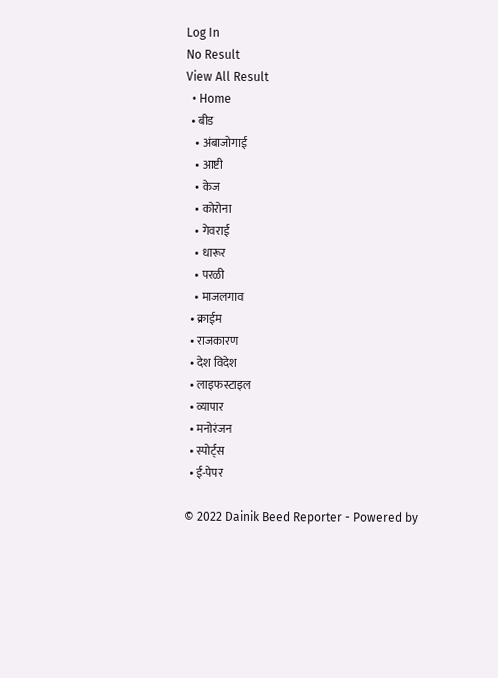Log In
No Result
View All Result
  • Home
  • बीड
    • अंबाजोगाई
    • आष्टी
    • केज
    • कोरोना
    • गेवराई
    • धारूर
    • परळी
    • माजलगाव
  • क्राईम
  • राजकारण
  • देश विदेश
  • लाइफस्टाइल
  • व्यापार
  • मनोरंजन
  • स्पोर्ट्स
  • ई-पेपर

© 2022 Dainik Beed Reporter - Powered by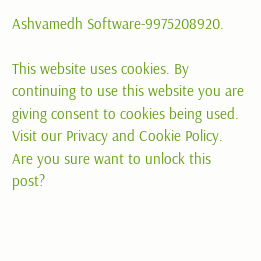Ashvamedh Software-9975208920.

This website uses cookies. By continuing to use this website you are giving consent to cookies being used. Visit our Privacy and Cookie Policy.
Are you sure want to unlock this post?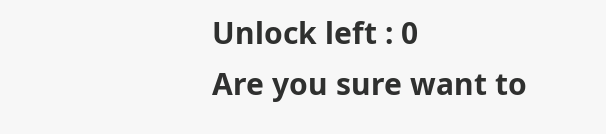Unlock left : 0
Are you sure want to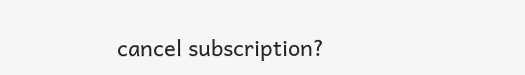cancel subscription?